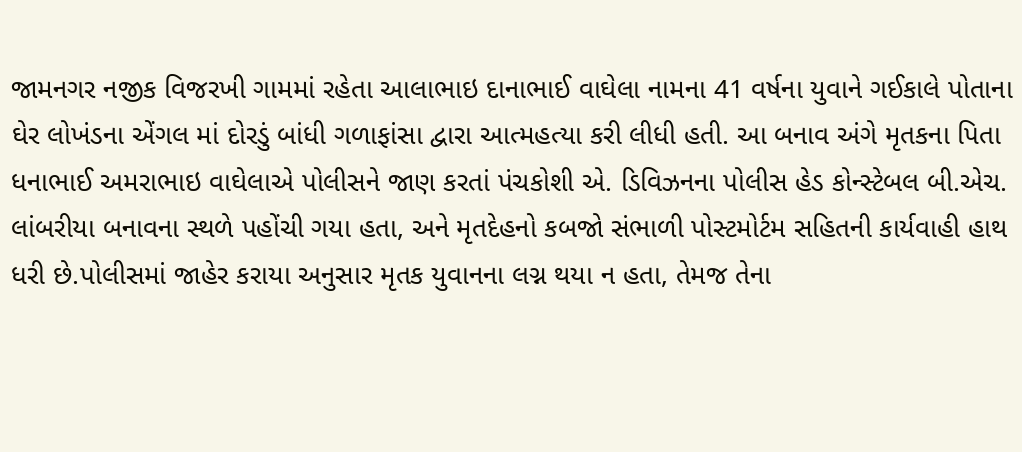જામનગર નજીક વિજરખી ગામમાં રહેતા આલાભાઇ દાનાભાઈ વાઘેલા નામના 41 વર્ષના યુવાને ગઈકાલે પોતાના ઘેર લોખંડના એંગલ માં દોરડું બાંધી ગળાફાંસા દ્વારા આત્મહત્યા કરી લીધી હતી. આ બનાવ અંગે મૃતકના પિતા ધનાભાઈ અમરાભાઇ વાઘેલાએ પોલીસને જાણ કરતાં પંચકોશી એ. ડિવિઝનના પોલીસ હેડ કોન્સ્ટેબલ બી.એચ. લાંબરીયા બનાવના સ્થળે પહોંચી ગયા હતા, અને મૃતદેહનો કબજો સંભાળી પોસ્ટમોર્ટમ સહિતની કાર્યવાહી હાથ ધરી છે.પોલીસમાં જાહેર કરાયા અનુસાર મૃતક યુવાનના લગ્ન થયા ન હતા, તેમજ તેના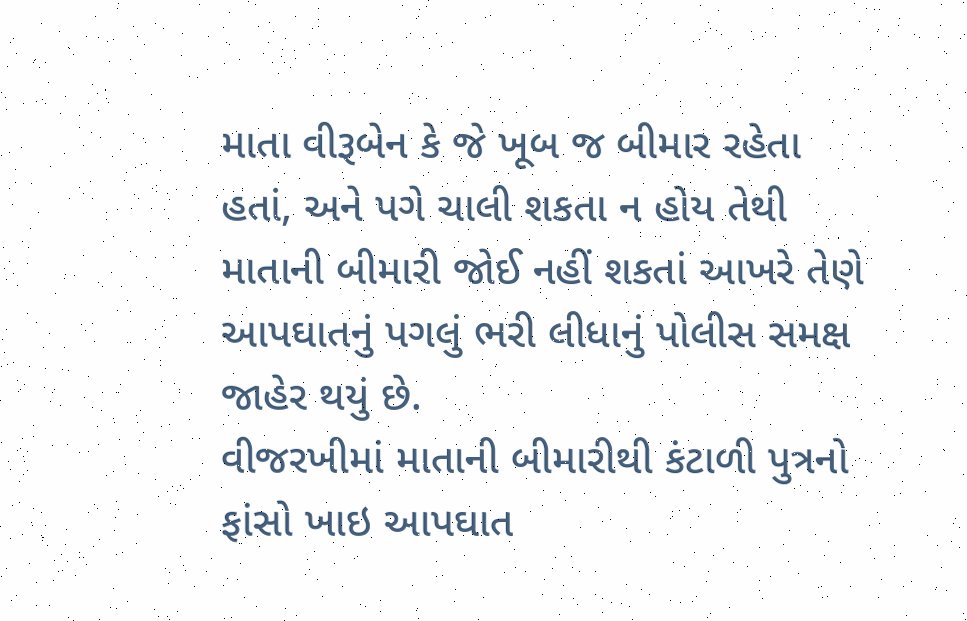માતા વીરૂબેન કે જે ખૂબ જ બીમાર રહેતા હતાં, અને પગે ચાલી શકતા ન હોય તેથી માતાની બીમારી જોઈ નહીં શકતાં આખરે તેણે આપઘાતનું પગલું ભરી લીધાનું પોલીસ સમક્ષ જાહેર થયું છે.
વીજરખીમાં માતાની બીમારીથી કંટાળી પુત્રનો ફાંસો ખાઇ આપઘાત